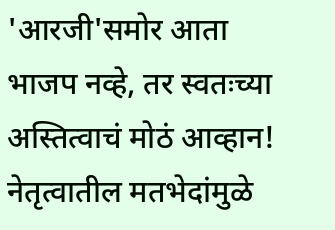'आरजी'समोर आता भाजप नव्हे, तर स्वतःच्या अस्तित्वाचं मोठं आव्हान! नेतृत्वातील मतभेदांमुळे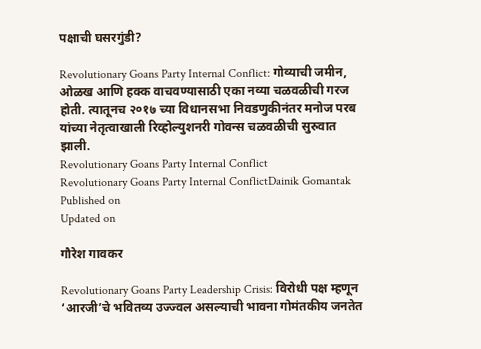पक्षाची घसरगुंडी?

Revolutionary Goans Party Internal Conflict: गोव्याची जमीन, ओळख आणि हक्क वाचवण्यासाठी एका नव्या चळवळीची गरज होती. त्यातूनच २०१७ च्या विधानसभा निवडणुकीनंतर मनोज परब यांच्या नेतृत्वाखाली रिव्होल्युशनरी गोवन्स चळवळीची सुरुवात झाली.
Revolutionary Goans Party Internal Conflict
Revolutionary Goans Party Internal ConflictDainik Gomantak
Published on
Updated on

गौरेश गावकर

Revolutionary Goans Party Leadership Crisis: विरोधी पक्ष म्हणून ‘आरजी’चे भवितव्य उज्ज्वल असल्याची भावना गोमंतकीय जनतेत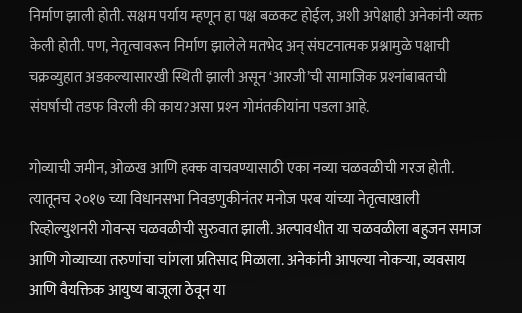निर्माण झाली होती. सक्षम पर्याय म्हणून हा पक्ष बळकट होईल, अशी अपेक्षाही अनेकांनी व्यक्त केली होती. पण, नेतृत्वावरून निर्माण झालेले मतभेद अन् संघटनात्मक प्रश्नामुळे पक्षाची चक्रव्युहात अडकल्यासारखी स्थिती झाली असून ‘आरजी’ची सामाजिक प्रश्‍नांबाबतची संघर्षाची तडफ विरली की काय?असा प्रश्‍न गोमंतकीयांना पडला आहे.

गोव्याची जमीन, ओळख आणि हक्क वाचवण्यासाठी एका नव्या चळवळीची गरज होती. त्यातूनच २०१७ च्या विधानसभा निवडणुकीनंतर मनोज परब यांच्या नेतृत्वाखाली रिव्होल्युशनरी गोवन्स चळवळीची सुरुवात झाली. अल्पावधीत या चळवळीला बहुजन समाज आणि गोव्याच्या तरुणांचा चांगला प्रतिसाद मिळाला. अनेकांनी आपल्या नोकऱ्या, व्यवसाय आणि वैयक्तिक आयुष्य बाजूला ठेवून या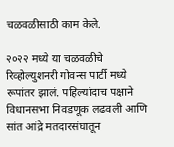चळवळीसाठी काम केले.

२०२२ मध्ये या चळवळीचे रिव्होल्युशनरी गोवन्स पार्टी मध्ये रूपांतर झालं. पहिल्यांदाच पक्षाने विधानसभा निवडणूक लढवली आणि सांत आंद्रे मतदारसंघातून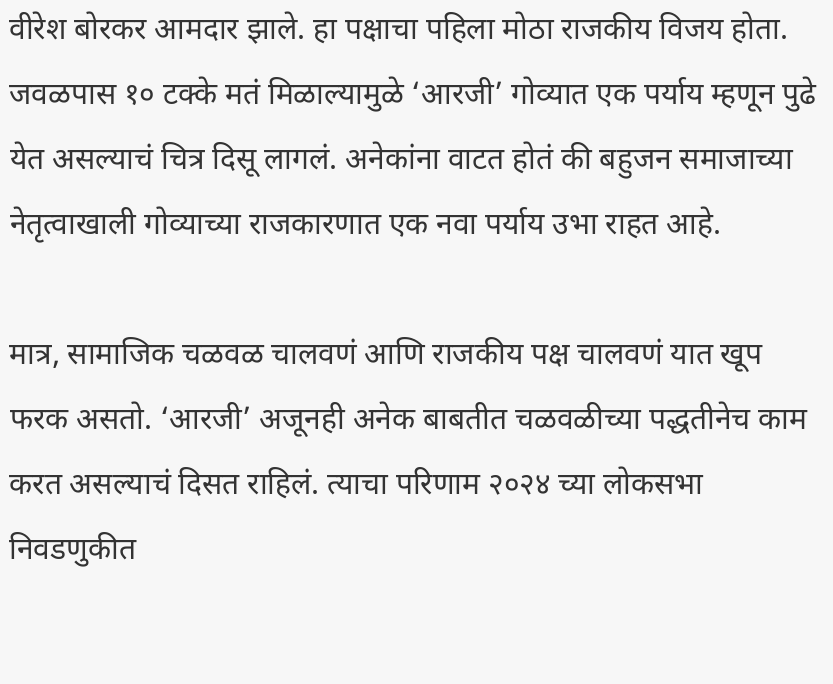वीरेश बोरकर आमदार झाले. हा पक्षाचा पहिला मोठा राजकीय विजय होता. जवळपास १० टक्के मतं मिळाल्यामुळे ‘आरजी’ गोव्यात एक पर्याय म्हणून पुढे येत असल्याचं चित्र दिसू लागलं. अनेकांना वाटत होतं की बहुजन समाजाच्या नेतृत्वाखाली गोव्याच्या राजकारणात एक नवा पर्याय उभा राहत आहे.

मात्र, सामाजिक चळवळ चालवणं आणि राजकीय पक्ष चालवणं यात खूप फरक असतो. ‘आरजी’ अजूनही अनेक बाबतीत चळवळीच्या पद्धतीनेच काम करत असल्याचं दिसत राहिलं. त्याचा परिणाम २०२४ च्या लोकसभा निवडणुकीत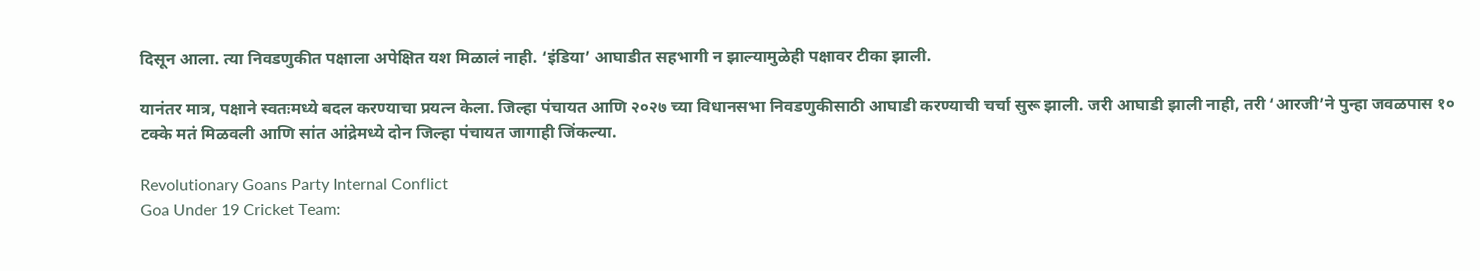दिसून आला. त्या निवडणुकीत पक्षाला अपेक्षित यश मिळालं नाही. ‘इंडिया’ आघाडीत सहभागी न झाल्यामुळेही पक्षावर टीका झाली.

यानंतर मात्र, पक्षाने स्वतःमध्ये बदल करण्याचा प्रयत्न केला. जिल्हा पंचायत आणि २०२७ च्या विधानसभा निवडणुकीसाठी आघाडी करण्याची चर्चा सुरू झाली. जरी आघाडी झाली नाही, तरी ‘आरजी’ने पुन्हा जवळपास १० टक्के मतं मिळवली आणि सांत आंद्रेमध्ये दोन जिल्हा पंचायत जागाही जिंकल्या.

Revolutionary Goans Party Internal Conflict
Goa Under 19 Cricket Team: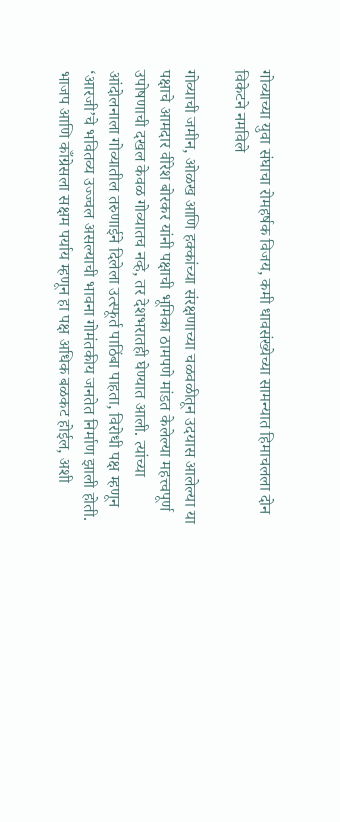गोव्याच्या युवा संघाचा रोमहर्षक विजय, कमी धावसंख्येच्या सामन्यात हिमाचलला दोन विकेटने नमविले

गोव्याची जमीन, ओळख आणि हक्कांच्या संरक्षणाच्या चळवळीतून उदयास आलेल्या या पक्षाचे आमदार वीरेश बोरकर यांनी पक्षाची भूमिका ठामपणे मांडत केलेल्या महत्त्वपूर्ण उपोषणाची दखल केवळ गोव्यातच नव्हे, तर देशभरातही घेण्यात आली. त्यांच्या आंदोलनाला गोव्यातील तरुणाईने दिलेला उत्स्फूर्त पाठिंबा पाहता, विरोधी पक्ष म्हणून ‘आरजी’चे भवितव्य उज्ज्वल असल्याची भावना गोमंतकीय जनतेत निर्माण झाली होती. भाजप आणि काँग्रेसला सक्षम पर्याय म्हणून हा पक्ष अधिक बळकट होईल, अशी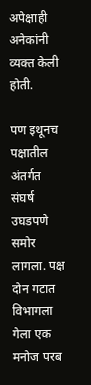अपेक्षाही अनेकांनी व्यक्त केली होती.

पण इथूनच पक्षातील अंतर्गत संघर्ष उघडपणे समोर लागला. पक्ष दोन गटात विभागला गेला एक मनोज परब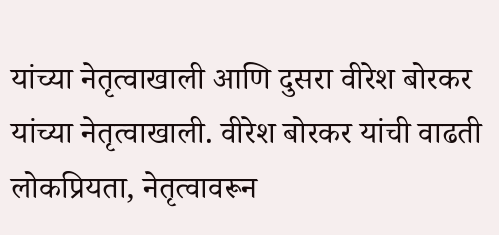यांच्या नेतृत्वाखाली आणि दुसरा वीरेश बोरकर यांच्या नेतृत्वाखाली. वीरेश बोरकर यांची वाढती लोकप्रियता, नेतृत्वावरून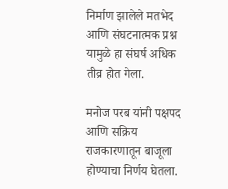निर्माण झालेले मतभेद आणि संघटनात्मक प्रश्न यामुळे हा संघर्ष अधिक तीव्र होत गेला.

मनोज परब यांनी पक्षपद आणि सक्रिय राजकारणातून बाजूला होण्याचा निर्णय घेतला.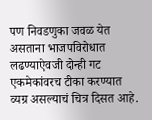पण निवडणुका जवळ येत असताना भाजपविरोधात लढण्याऐवजी दोन्ही गट एकमेकांवरच टीका करण्यात व्यग्र असल्याचं चित्र दिसत आहे.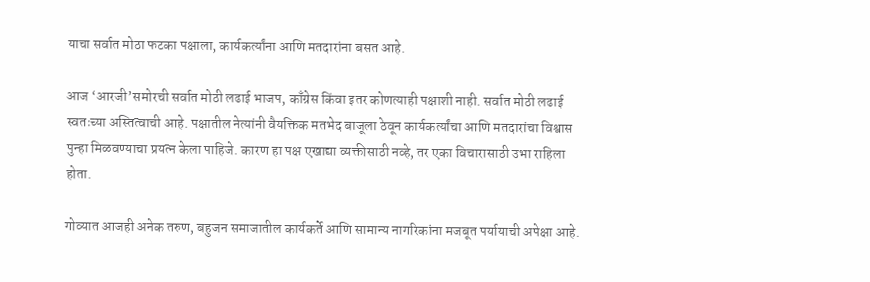याचा सर्वात मोठा फटका पक्षाला, कार्यकर्त्यांना आणि मतदारांना बसत आहे.

आज ‘आरजी’समोरची सर्वात मोठी लढाई भाजप, काँग्रेस किंवा इतर कोणत्याही पक्षाशी नाही. सर्वात मोठी लढाई स्वतःच्या अस्तित्वाची आहे. पक्षातील नेत्यांनी वैयक्तिक मतभेद बाजूला ठेवून कार्यकर्त्यांचा आणि मतदारांचा विश्वास पुन्हा मिळवण्याचा प्रयत्न केला पाहिजे. कारण हा पक्ष एखाद्या व्यक्तीसाठी नव्हे, तर एका विचारासाठी उभा राहिला होता.

गोव्यात आजही अनेक तरुण, बहुजन समाजातील कार्यकर्ते आणि सामान्य नागरिकांना मजबूत पर्यायाची अपेक्षा आहे.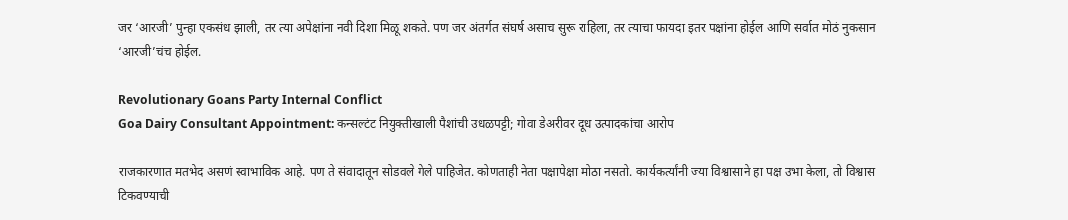जर ‘आरजी’ पुन्हा एकसंध झाली, तर त्या अपेक्षांना नवी दिशा मिळू शकते. पण जर अंतर्गत संघर्ष असाच सुरू राहिला, तर त्याचा फायदा इतर पक्षांना होईल आणि सर्वात मोठं नुकसान ‘आरजी’चंच होईल.

Revolutionary Goans Party Internal Conflict
Goa Dairy Consultant Appointment: कन्सल्टंट नियुक्तीखाली पैशांची उधळपट्टी; गोवा डेअरीवर दूध उत्पादकांचा आरोप

राजकारणात मतभेद असणं स्वाभाविक आहे. पण ते संवादातून सोडवले गेले पाहिजेत. कोणताही नेता पक्षापेक्षा मोठा नसतो. कार्यकर्त्यांनी ज्या विश्वासाने हा पक्ष उभा केला, तो विश्वास टिकवण्याची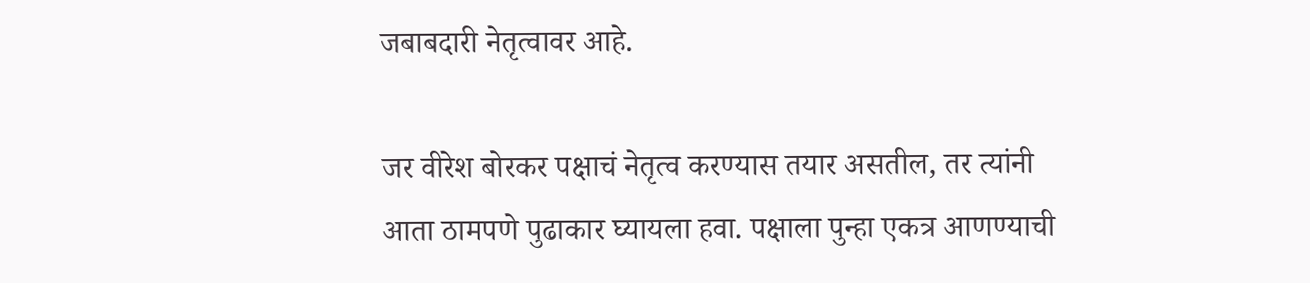जबाबदारी नेतृत्वावर आहे.

जर वीरेश बोरकर पक्षाचं नेतृत्व करण्यास तयार असतील, तर त्यांनी आता ठामपणे पुढाकार घ्यायला हवा. पक्षाला पुन्हा एकत्र आणण्याची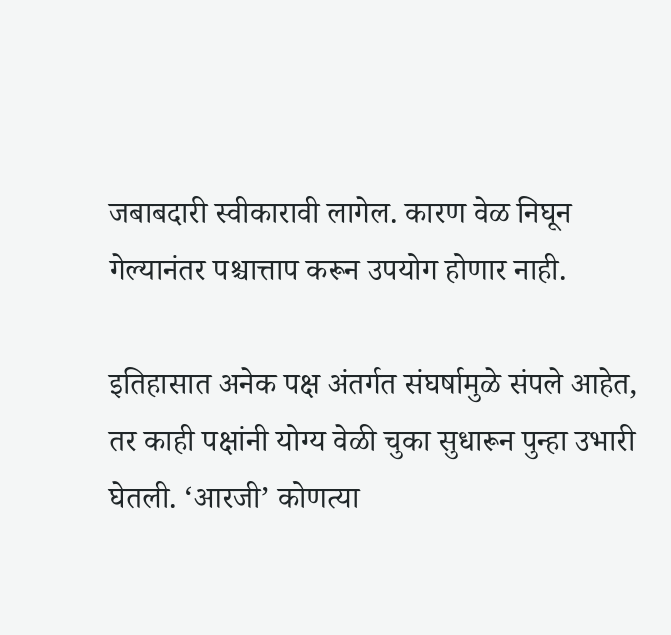जबाबदारी स्वीकारावी लागेल. कारण वेळ निघून गेल्यानंतर पश्चात्ताप करून उपयोग होणार नाही.

इतिहासात अनेक पक्ष अंतर्गत संघर्षामुळे संपले आहेत, तर काही पक्षांनी योग्य वेळी चुका सुधारून पुन्हा उभारी घेतली. ‘आरजी’ कोणत्या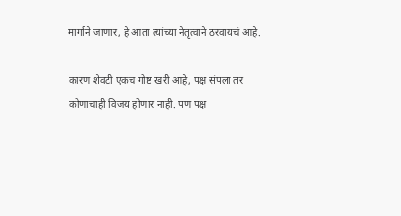मार्गाने जाणार, हे आता त्यांच्या नेतृत्वाने ठरवायचं आहे.

कारण शेवटी एकच गोष्ट खरी आहे, पक्ष संपला तर कोणाचाही विजय होणार नाही. पण पक्ष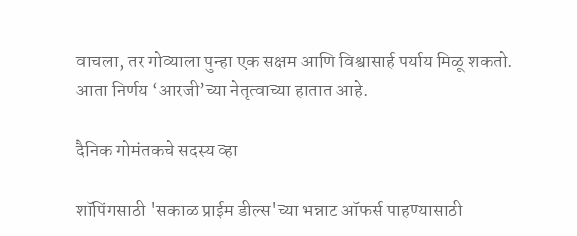वाचला, तर गोव्याला पुन्हा एक सक्षम आणि विश्वासार्ह पर्याय मिळू शकतो. आता निर्णय ‘आरजी’च्या नेतृत्वाच्या हातात आहे.

दैनिक गोमंतकचे सदस्य व्हा

शॉपिंगसाठी 'सकाळ प्राईम डील्स'च्या भन्नाट ऑफर्स पाहण्यासाठी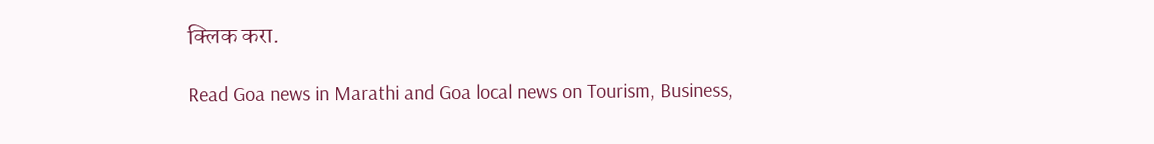क्लिक करा.

Read Goa news in Marathi and Goa local news on Tourism, Business,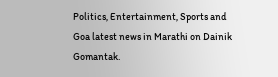Politics, Entertainment, Sports and Goa latest news in Marathi on Dainik Gomantak.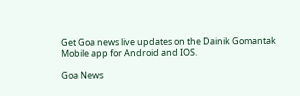Get Goa news live updates on the Dainik Gomantak Mobile app for Android and IOS.

Goa News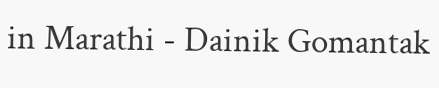in Marathi - Dainik Gomantak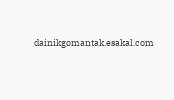dainikgomantak.esakal.com